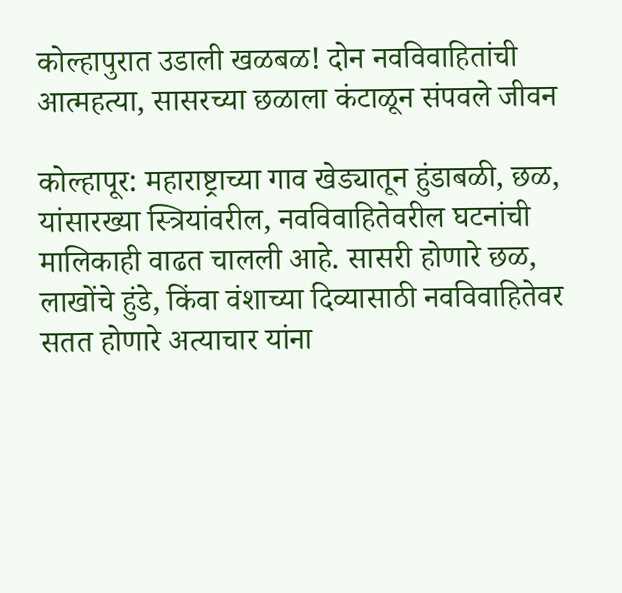कोल्हापुरात उडाली खळबळ! दोन नवविवाहितांची आत्महत्या, सासरच्या छळाला कंटाळून संपवले जीवन

कोल्हापूर: महाराष्ट्राच्या गाव खेड्यातून हुंडाबळी, छळ, यांसारख्या स्त्रियांवरील, नवविवाहितेवरील घटनांची मालिकाही वाढत चालली आहे. सासरी होणारे छळ, लाखोंचे हुंडे, किंवा वंशाच्या दिव्यासाठी नवविवाहितेवर सतत होणारे अत्याचार यांना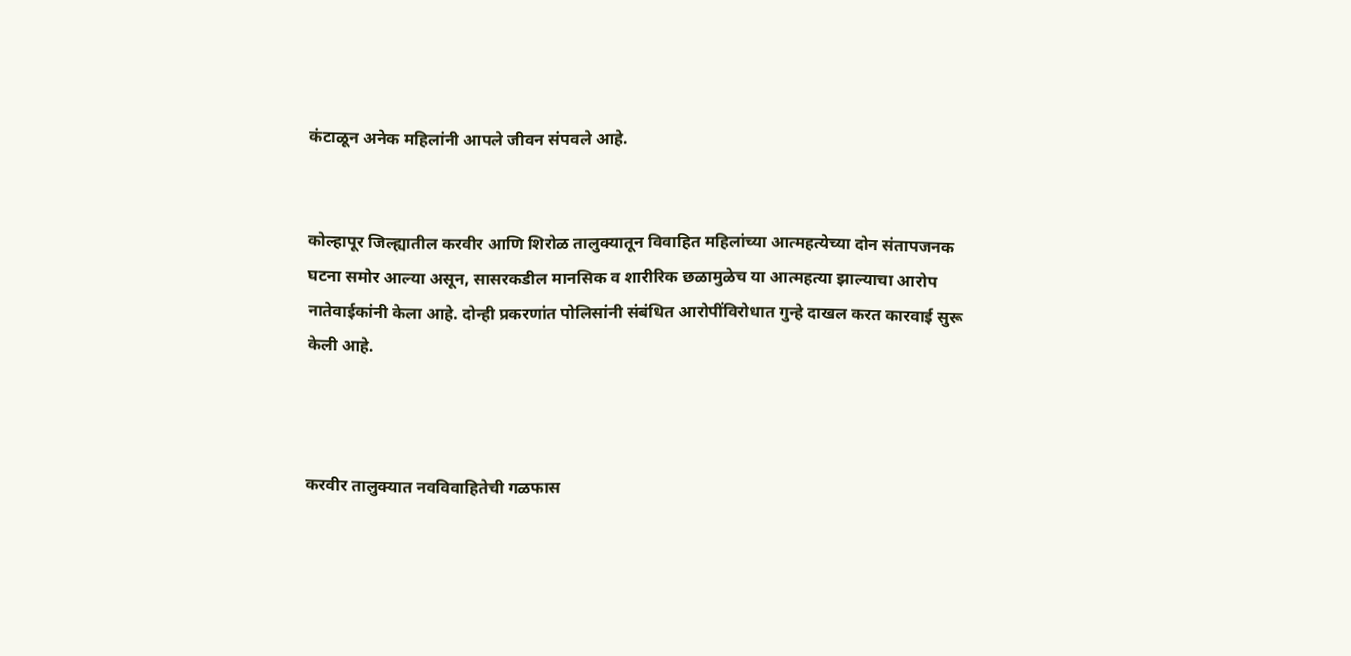कंटाळून अनेक महिलांनी आपले जीवन संपवले आहे.


कोल्हापूर जिल्ह्यातील करवीर आणि शिरोळ तालुक्यातून विवाहित महिलांच्या आत्महत्येच्या दोन संतापजनक घटना समोर आल्या असून, सासरकडील मानसिक व शारीरिक छळामुळेच या आत्महत्या झाल्याचा आरोप नातेवाईकांनी केला आहे. दोन्ही प्रकरणांत पोलिसांनी संबंधित आरोपींविरोधात गुन्हे दाखल करत कारवाई सुरू केली आहे.



करवीर तालुक्यात नवविवाहितेची गळफास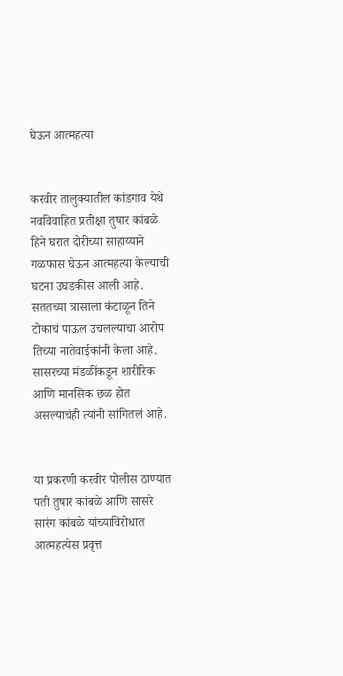घेऊन आत्महत्या


करवीर तालुक्यातील कांडगाव येथे नवविवाहित प्रतीक्षा तुषार कांबळे हिने घरात दोरीच्या साहाय्याने गळफास घेऊन आत्महत्या केल्याची घटना उघडकीस आली आहे. सततच्या त्रासाला कंटाळून तिने टोकाचं पाऊल उचलल्याचा आरोप तिच्या नातेवाईकांनी केला आहे. सासरच्या मंडळींकडून शारीरिक आणि मानसिक छळ होत असल्याचंही त्यांनी सांगितलं आहे.


या प्रकरणी करवीर पोलीस ठाण्यात पती तुषार कांबळे आणि सासरे सारंग कांबळे यांच्याविरोधात आत्महत्येस प्रवृत्त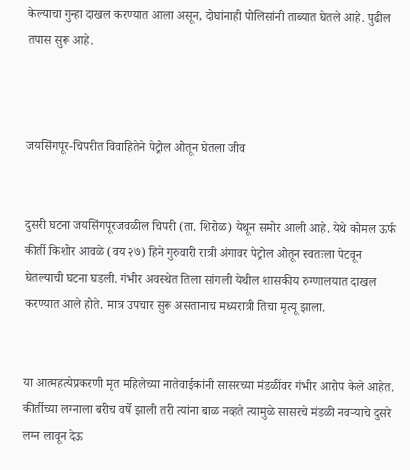केल्याचा गुन्हा दाखल करण्यात आला असून, दोघांनाही पोलिसांनी ताब्यात घेतले आहे. पुढील तपास सुरू आहे.



जयसिंगपूर-चिपरीत विवाहितेने पेट्रोल ओतून घेतला जीव


दुसरी घटना जयसिंगपूरजवळील चिपरी (ता. शिरोळ) येथून समोर आली आहे. येथे कोमल ऊर्फ कीर्ती किशोर आवळे (वय २७) हिने गुरुवारी रात्री अंगावर पेट्रोल ओतून स्वतःला पेटवून घेतल्याची घटना घडली. गंभीर अवस्थेत तिला सांगली येथील शासकीय रुग्णालयात दाखल करण्यात आले होते. मात्र उपचार सुरू असतानाच मध्यरात्री तिचा मृत्यू झाला.


या आत्महत्येप्रकरणी मृत महिलेच्या नातेवाईकांनी सासरच्या मंडळींवर गंभीर आरोप केले आहेत. कीर्तीच्या लग्नाला बरीच वर्षे झाली तरी त्यांना बाळ नव्हते त्यामुळे सासरचे मंडळी नवऱ्याचे दुसरे लग्न लावून देऊ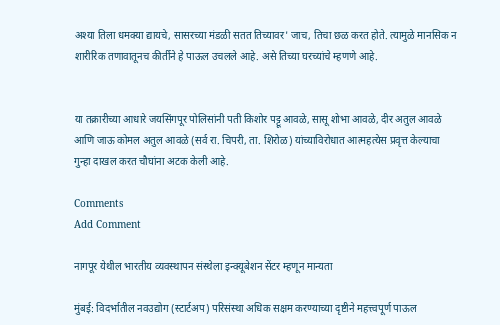अश्या तिला धमक्या द्यायचे, सासरच्या मंडळी सतत तिच्यावर' जाच, तिचा छळ करत होते. त्यामुळे मानसिक न शारीरिक तणावातूनच कीर्तीने हे पाऊल उचलले आहे. असे तिच्या घरच्यांचे म्हणणे आहे.


या तक्रारीच्या आधारे जयसिंगपूर पोलिसांनी पती किशोर पट्टू आवळे, सासू शोभा आवळे, दीर अतुल आवळे आणि जाऊ कोमल अतुल आवळे (सर्व रा. चिपरी, ता. शिरोळ) यांच्याविरोधात आत्महत्येस प्रवृत्त केल्याचा गुन्हा दाखल करत चौघांना अटक केली आहे.

Comments
Add Comment

नागपूर येथील भारतीय व्यवस्थापन संस्थेला इन्क्यूबेशन सेंटर म्हणून मान्यता

मुंबई: विदर्भातील नवउद्योग (स्टार्टअप) परिसंस्था अधिक सक्षम करण्याच्या दृष्टीने महत्त्वपूर्ण पाऊल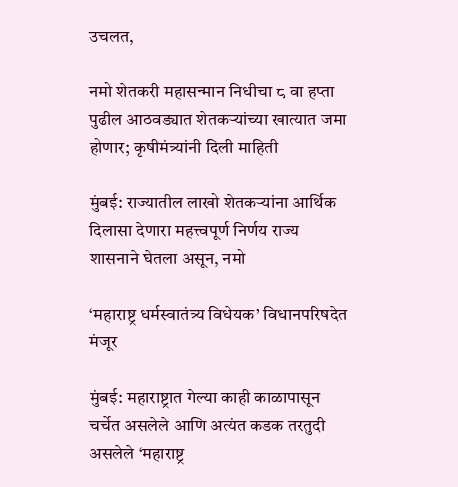उचलत,

नमो शेतकरी महासन्मान निधीचा ८ वा हप्ता पुढील आठवड्यात शेतकऱ्यांच्या खात्यात जमा होणार; कृषीमंत्र्यांनी दिली माहिती

मुंबई: राज्यातील लाखो शेतकऱ्यांना आर्थिक दिलासा देणारा महत्त्वपूर्ण निर्णय राज्य शासनाने घेतला असून, नमो

‘महाराष्ट्र धर्मस्वातंत्र्य विधेयक’ विधानपरिषदेत मंजूर

मुंबई: महाराष्ट्रात गेल्या काही काळापासून चर्चेत असलेले आणि अत्यंत कडक तरतुदी असलेले ‘महाराष्ट्र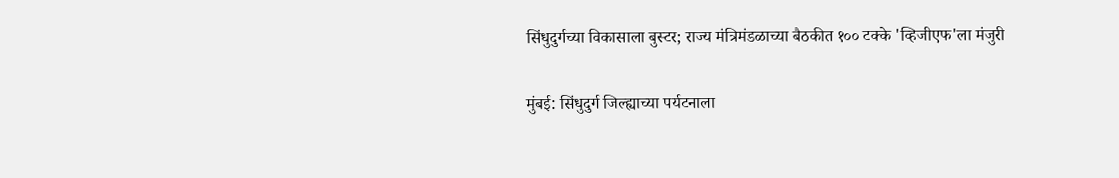सिंधुदुर्गच्या विकासाला बुस्टर; राज्य मंत्रिमंडळाच्या बैठकीत १०० टक्के 'व्हिजीएफ'ला मंजुरी

मुंबई: सिंधुदुर्ग जिल्ह्याच्या पर्यटनाला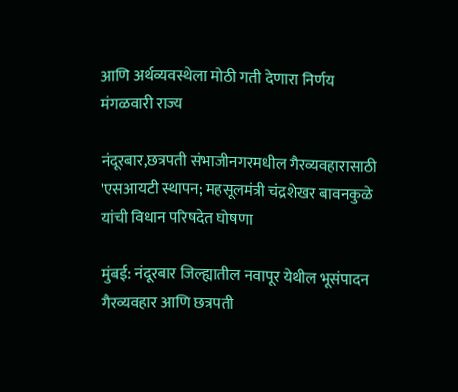आणि अर्थव्यवस्थेला मोठी गती देणारा निर्णय मंगळवारी राज्य

नंदूरबार,छत्रपती संभाजीनगरमधील गैरव्यवहारासाठी 'एसआयटी स्थापन; महसूलमंत्री चंद्रशेखर बावनकुळे यांची विधान परिषदेत घोषणा

मुंबई: नंदूरबार जिल्ह्यातील नवापूर येथील भूसंपादन गैरव्यवहार आणि छत्रपती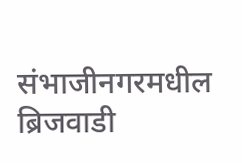संभाजीनगरमधील ब्रिजवाडी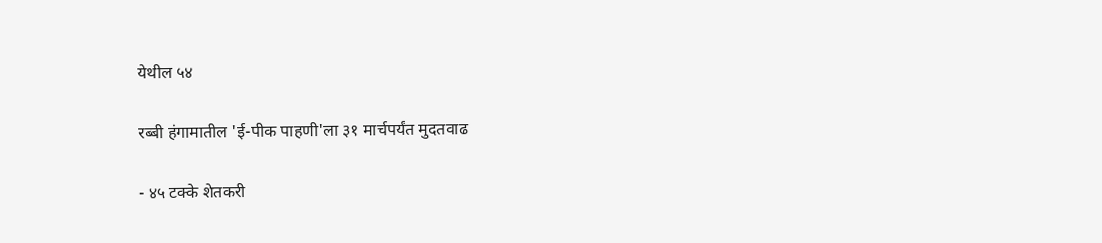येथील ५४

रब्बी हंगामातील 'ई-पीक पाहणी'ला ३१ मार्चपर्यंत मुदतवाढ

- ४५ टक्के शेतकरी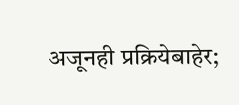अजूनही प्रक्रियेबाहेर;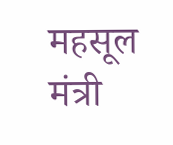महसूल मंत्री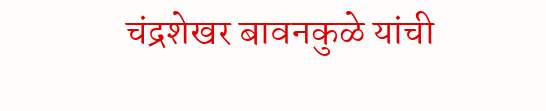चंद्रशेखर बावनकुळे यांची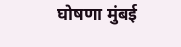घोषणा मुंबई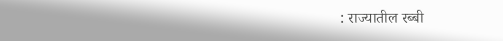: राज्यातील रब्बी